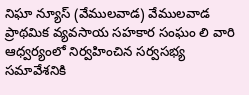నిఘా న్యూస్ (వేములవాడ) వేములవాడ ప్రాథమిక వ్యవసాయ సహకార సంఘం లి వారి ఆధ్వర్యంలో నిర్వహించిన సర్వసభ్య సమావేశనికి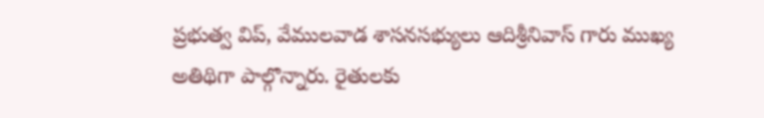ప్రభుత్వ విప్, వేములవాడ శాసనసభ్యులు ఆదిశ్రీనివాస్ గారు ముఖ్య అతిథిగా పాల్గొన్నారు. రైతులకు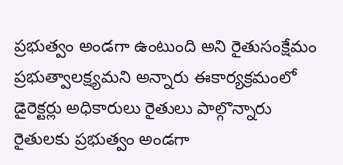ప్రభుత్వం అండగా ఉంటుంది అని రైతుసంక్షేమం ప్రభుత్వాలక్ష్యమని అన్నారు ఈకార్యక్రమంలో డైరెక్టర్లు అధికారులు రైతులు పాల్గొన్నారు
రైతులకు ప్రభుత్వం అండగా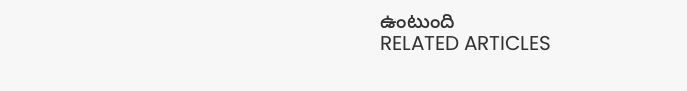ఉంటుంది
RELATED ARTICLES